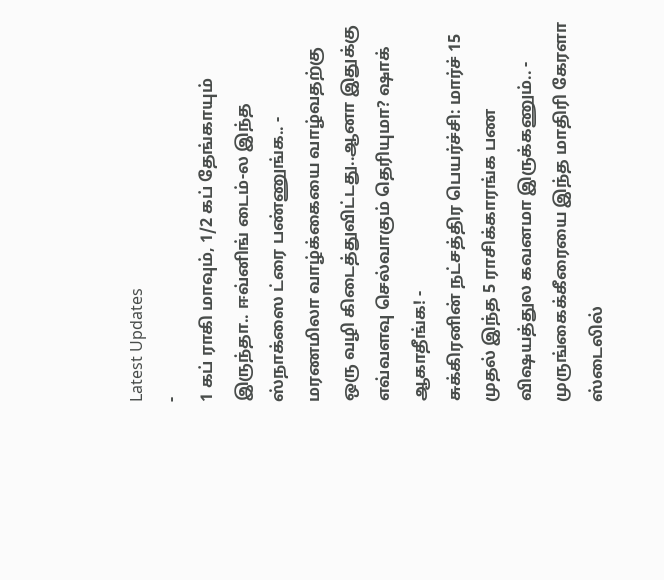Latest Updates
-
1 கப் ராகி மாவும், 1/2 கப் தேங்காயும் இருந்தா.. ஈவ்னிங் டைம்-ல இந்த ஸ்நாக்ஸை ட்ரை பண்ணுங்க.. -
மரணமிலா வாழ்க்கையை வாழ்வதற்கு ஒரு வழி கிடைத்துவிட்டது..ஆனா இதுக்கு எவ்வளவு செல்வாகும் தெரியுமா? ஷாக் ஆகாதீங்க! -
சுக்கிரனின் நட்சத்திர பெயர்ச்சி: மார்ச் 15 முதல் இந்த 5 ராசிக்காரங்க பண விஷயத்துல கவனமா இருக்கணும்.. -
முருங்கைக்கீரையை இந்த மாதிரி கேரளா ஸ்டைலில்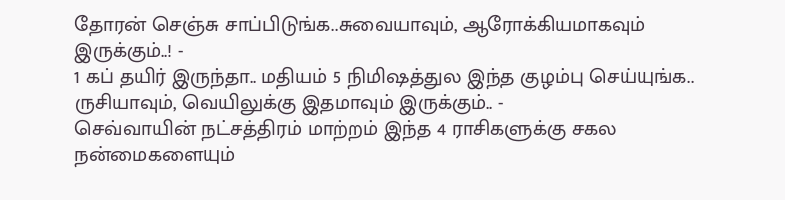தோரன் செஞ்சு சாப்பிடுங்க..சுவையாவும், ஆரோக்கியமாகவும் இருக்கும்..! -
1 கப் தயிர் இருந்தா.. மதியம் 5 நிமிஷத்துல இந்த குழம்பு செய்யுங்க.. ருசியாவும், வெயிலுக்கு இதமாவும் இருக்கும்.. -
செவ்வாயின் நட்சத்திரம் மாற்றம் இந்த 4 ராசிகளுக்கு சகல நன்மைகளையும்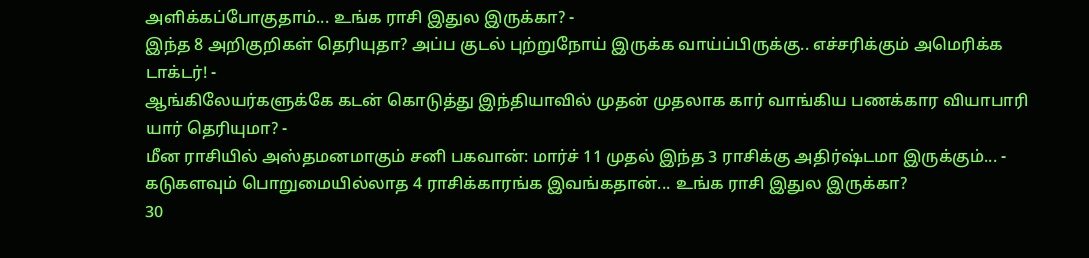அளிக்கப்போகுதாம்... உங்க ராசி இதுல இருக்கா? -
இந்த 8 அறிகுறிகள் தெரியுதா? அப்ப குடல் புற்றுநோய் இருக்க வாய்ப்பிருக்கு.. எச்சரிக்கும் அமெரிக்க டாக்டர்! -
ஆங்கிலேயர்களுக்கே கடன் கொடுத்து இந்தியாவில் முதன் முதலாக கார் வாங்கிய பணக்கார வியாபாரி யார் தெரியுமா? -
மீன ராசியில் அஸ்தமனமாகும் சனி பகவான்: மார்ச் 11 முதல் இந்த 3 ராசிக்கு அதிர்ஷ்டமா இருக்கும்... -
கடுகளவும் பொறுமையில்லாத 4 ராசிக்காரங்க இவங்கதான்... உங்க ராசி இதுல இருக்கா?
30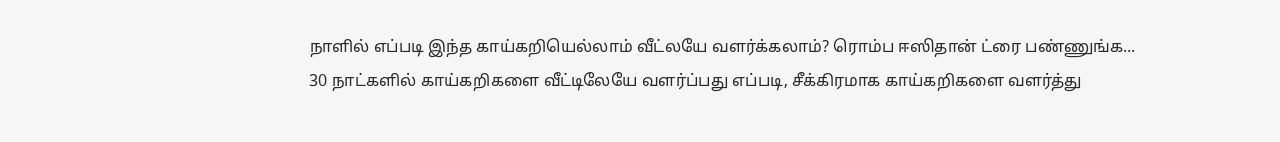நாளில் எப்படி இந்த காய்கறியெல்லாம் வீட்லயே வளர்க்கலாம்? ரொம்ப ஈஸிதான் ட்ரை பண்ணுங்க...
30 நாட்களில் காய்கறிகளை வீட்டிலேயே வளர்ப்பது எப்படி, சீக்கிரமாக காய்கறிகளை வளர்த்து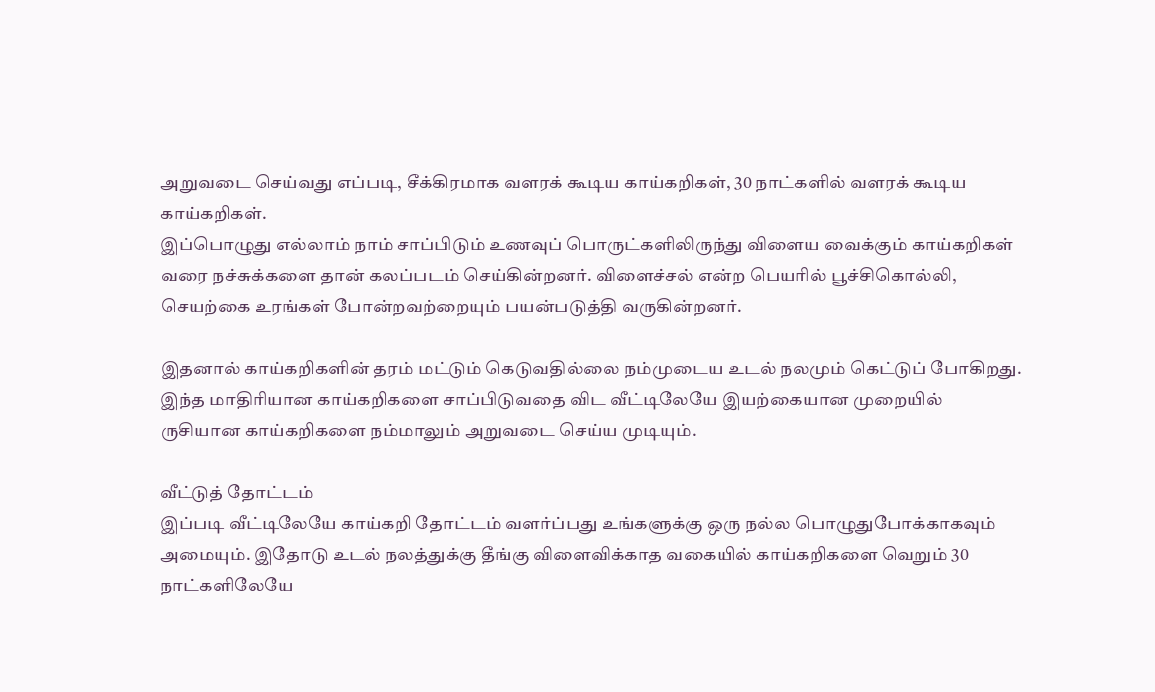அறுவடை செய்வது எப்படி, சீக்கிரமாக வளரக் கூடிய காய்கறிகள், 30 நாட்களில் வளரக் கூடிய காய்கறிகள்.
இப்பொழுது எல்லாம் நாம் சாப்பிடும் உணவுப் பொருட்களிலிருந்து விளைய வைக்கும் காய்கறிகள் வரை நச்சுக்களை தான் கலப்படம் செய்கின்றனர். விளைச்சல் என்ற பெயரில் பூச்சிகொல்லி, செயற்கை உரங்கள் போன்றவற்றையும் பயன்படுத்தி வருகின்றனர்.

இதனால் காய்கறிகளின் தரம் மட்டும் கெடுவதில்லை நம்முடைய உடல் நலமும் கெட்டுப் போகிறது. இந்த மாதிரியான காய்கறிகளை சாப்பிடுவதை விட வீட்டிலேயே இயற்கையான முறையில் ருசியான காய்கறிகளை நம்மாலும் அறுவடை செய்ய முடியும்.

வீட்டுத் தோட்டம்
இப்படி வீட்டிலேயே காய்கறி தோட்டம் வளர்ப்பது உங்களுக்கு ஒரு நல்ல பொழுதுபோக்காகவும் அமையும். இதோடு உடல் நலத்துக்கு தீங்கு விளைவிக்காத வகையில் காய்கறிகளை வெறும் 30 நாட்களிலேயே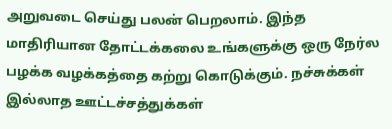அறுவடை செய்து பலன் பெறலாம். இந்த மாதிரியான தோட்டக்கலை உங்களுக்கு ஒரு நேர்ல பழக்க வழக்கத்தை கற்று கொடுக்கும். நச்சுக்கள் இல்லாத ஊட்டச்சத்துக்கள்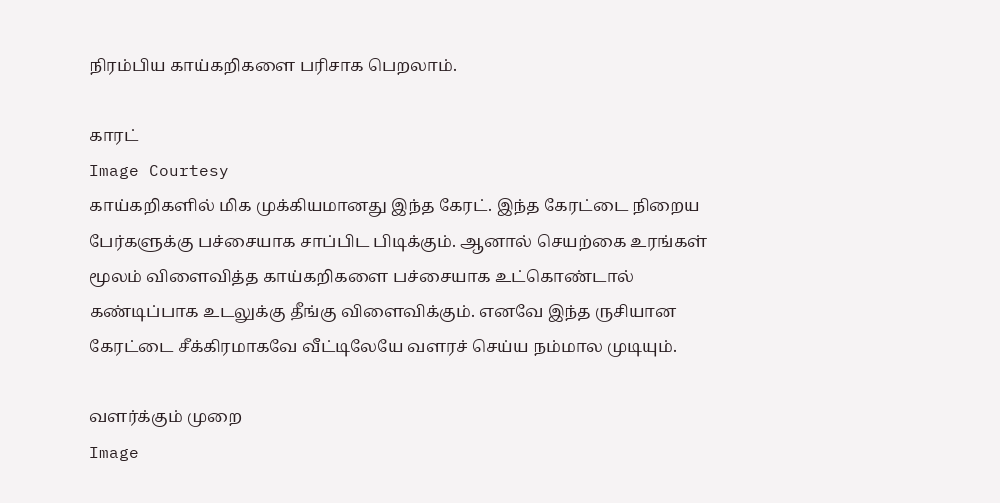நிரம்பிய காய்கறிகளை பரிசாக பெறலாம்.

காரட்
Image Courtesy
காய்கறிகளில் மிக முக்கியமானது இந்த கேரட். இந்த கேரட்டை நிறைய பேர்களுக்கு பச்சையாக சாப்பிட பிடிக்கும். ஆனால் செயற்கை உரங்கள் மூலம் விளைவித்த காய்கறிகளை பச்சையாக உட்கொண்டால் கண்டிப்பாக உடலுக்கு தீங்கு விளைவிக்கும். எனவே இந்த ருசியான கேரட்டை சீக்கிரமாகவே வீட்டிலேயே வளரச் செய்ய நம்மால முடியும்.

வளர்க்கும் முறை
Image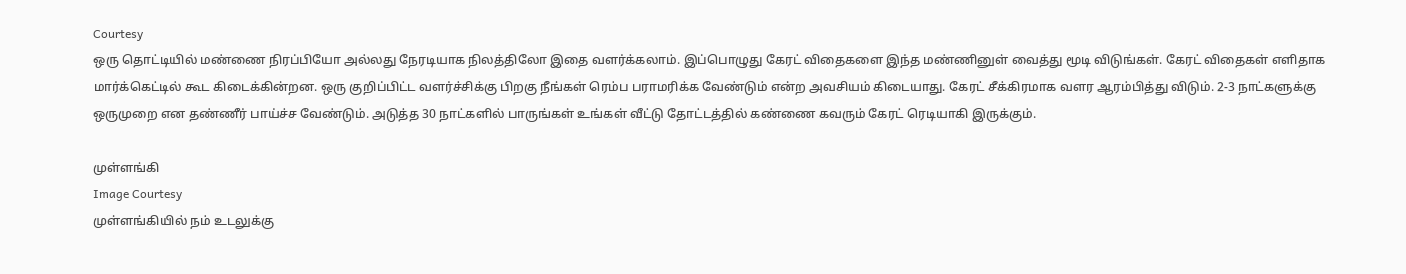Courtesy
ஒரு தொட்டியில் மண்ணை நிரப்பியோ அல்லது நேரடியாக நிலத்திலோ இதை வளர்க்கலாம். இப்பொழுது கேரட் விதைகளை இந்த மண்ணினுள் வைத்து மூடி விடுங்கள். கேரட் விதைகள் எளிதாக மார்க்கெட்டில் கூட கிடைக்கின்றன. ஒரு குறிப்பிட்ட வளர்ச்சிக்கு பிறகு நீங்கள் ரெம்ப பராமரிக்க வேண்டும் என்ற அவசியம் கிடையாது. கேரட் சீக்கிரமாக வளர ஆரம்பித்து விடும். 2-3 நாட்களுக்கு ஒருமுறை என தண்ணீர் பாய்ச்ச வேண்டும். அடுத்த 30 நாட்களில் பாருங்கள் உங்கள் வீட்டு தோட்டத்தில் கண்ணை கவரும் கேரட் ரெடியாகி இருக்கும்.

முள்ளங்கி
Image Courtesy
முள்ளங்கியில் நம் உடலுக்கு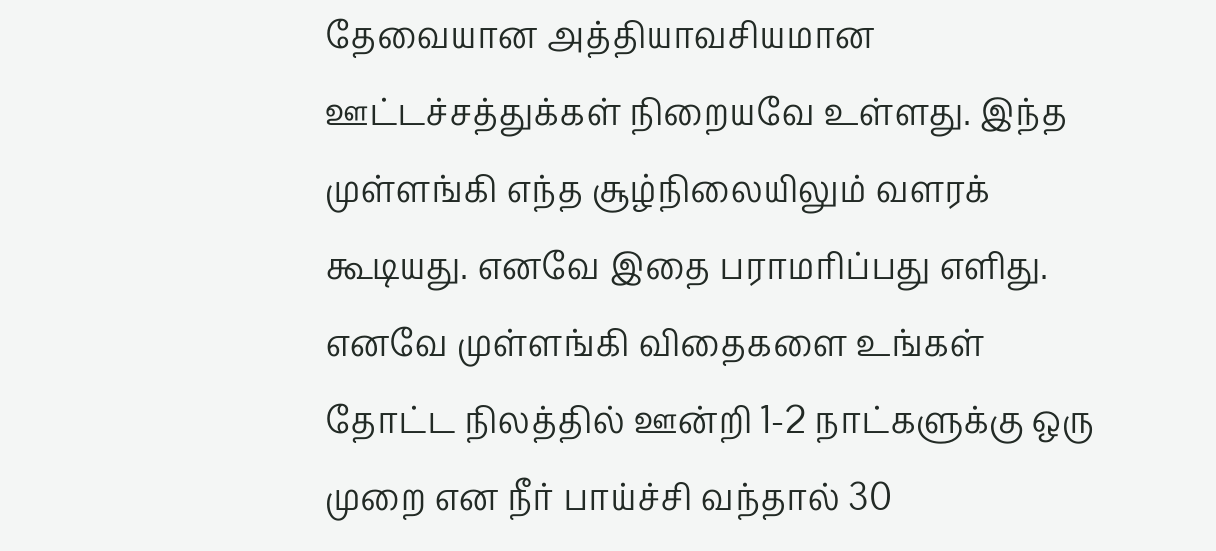தேவையான அத்தியாவசியமான ஊட்டச்சத்துக்கள் நிறையவே உள்ளது. இந்த முள்ளங்கி எந்த சூழ்நிலையிலும் வளரக் கூடியது. எனவே இதை பராமரிப்பது எளிது. எனவே முள்ளங்கி விதைகளை உங்கள் தோட்ட நிலத்தில் ஊன்றி 1-2 நாட்களுக்கு ஒரு முறை என நீர் பாய்ச்சி வந்தால் 30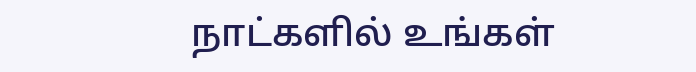நாட்களில் உங்கள்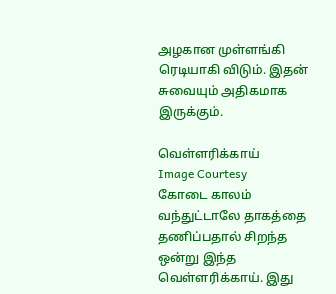அழகான முள்ளங்கி ரெடியாகி விடும். இதன் சுவையும் அதிகமாக இருக்கும்.

வெள்ளரிக்காய்
Image Courtesy
கோடை காலம் வந்துட்டாலே தாகத்தை தணிப்பதால் சிறந்த ஒன்று இந்த வெள்ளரிக்காய். இது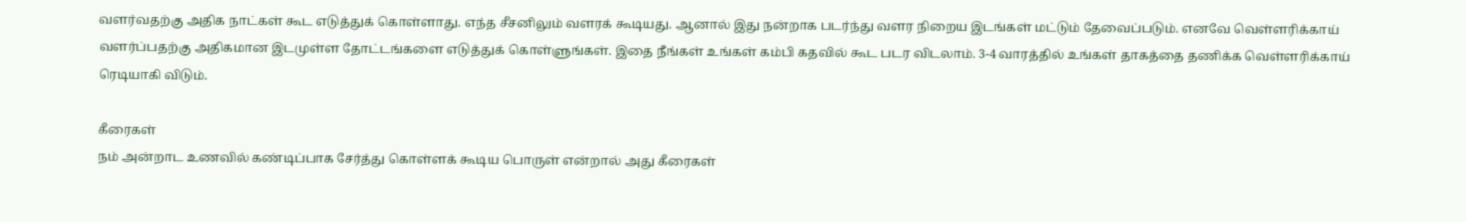வளர்வதற்கு அதிக நாட்கள் கூட எடுத்துக் கொள்ளாது. எந்த சீசனிலும் வளரக் கூடியது. ஆனால் இது நன்றாக படர்ந்து வளர நிறைய இடங்கள் மட்டும் தேவைப்படும். எனவே வெள்ளரிக்காய் வளர்ப்பதற்கு அதிகமான இடமுள்ள தோட்டங்களை எடுத்துக் கொள்ளுங்கள். இதை நீங்கள் உங்கள் கம்பி கதவில் கூட படர விடலாம். 3-4 வாரத்தில் உங்கள் தாகத்தை தணிக்க வெள்ளரிக்காய் ரெடியாகி விடும்.

கீரைகள்
நம் அன்றாட உணவில் கண்டிப்பாக சேர்த்து கொள்ளக் கூடிய பொருள் என்றால் அது கீரைகள்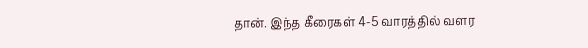தான். இந்த கீரைகள் 4-5 வாரத்தில் வளர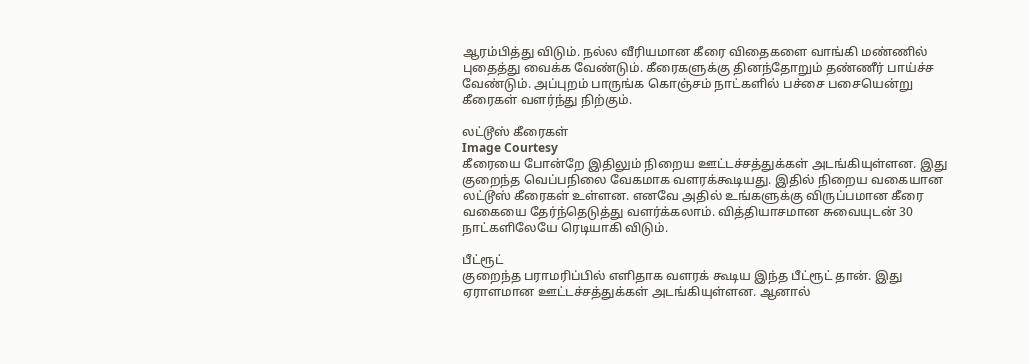ஆரம்பித்து விடும். நல்ல வீரியமான கீரை விதைகளை வாங்கி மண்ணில் புதைத்து வைக்க வேண்டும். கீரைகளுக்கு தினந்தோறும் தண்ணீர் பாய்ச்ச வேண்டும். அப்புறம் பாருங்க கொஞ்சம் நாட்களில் பச்சை பசையென்று கீரைகள் வளர்ந்து நிற்கும்.

லட்டூஸ் கீரைகள்
Image Courtesy
கீரையை போன்றே இதிலும் நிறைய ஊட்டச்சத்துக்கள் அடங்கியுள்ளன. இது குறைந்த வெப்பநிலை வேகமாக வளரக்கூடியது. இதில் நிறைய வகையான லட்டூஸ் கீரைகள் உள்ளன. எனவே அதில் உங்களுக்கு விருப்பமான கீரை வகையை தேர்ந்தெடுத்து வளர்க்கலாம். வித்தியாசமான சுவையுடன் 30 நாட்களிலேயே ரெடியாகி விடும்.

பீட்ரூட்
குறைந்த பராமரிப்பில் எளிதாக வளரக் கூடிய இந்த பீட்ரூட் தான். இது ஏராளமான ஊட்டச்சத்துக்கள் அடங்கியுள்ளன. ஆனால்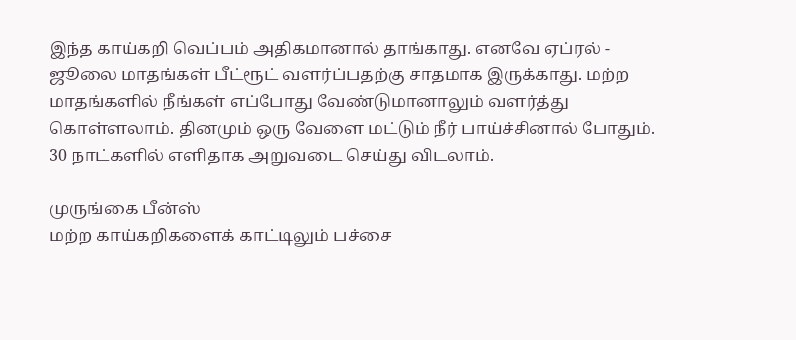இந்த காய்கறி வெப்பம் அதிகமானால் தாங்காது. எனவே ஏப்ரல் - ஜூலை மாதங்கள் பீட்ரூட் வளர்ப்பதற்கு சாதமாக இருக்காது. மற்ற மாதங்களில் நீங்கள் எப்போது வேண்டுமானாலும் வளர்த்து கொள்ளலாம். தினமும் ஒரு வேளை மட்டும் நீர் பாய்ச்சினால் போதும். 30 நாட்களில் எளிதாக அறுவடை செய்து விடலாம்.

முருங்கை பீன்ஸ்
மற்ற காய்கறிகளைக் காட்டிலும் பச்சை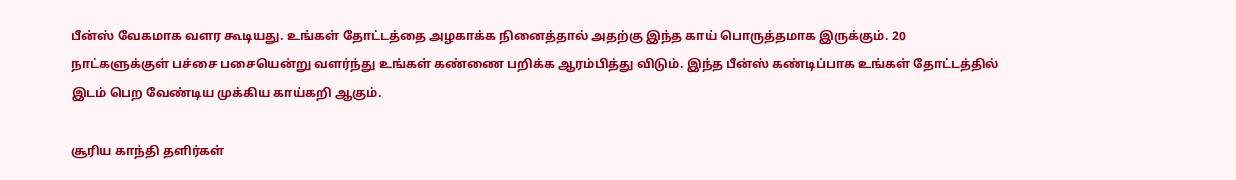பீன்ஸ் வேகமாக வளர கூடியது. உங்கள் தோட்டத்தை அழகாக்க நினைத்தால் அதற்கு இந்த காய் பொருத்தமாக இருக்கும். 20 நாட்களுக்குள் பச்சை பசையென்று வளர்ந்து உங்கள் கண்ணை பறிக்க ஆரம்பித்து விடும். இந்த பீன்ஸ் கண்டிப்பாக உங்கள் தோட்டத்தில் இடம் பெற வேண்டிய முக்கிய காய்கறி ஆகும்.

சூரிய காந்தி தளிர்கள்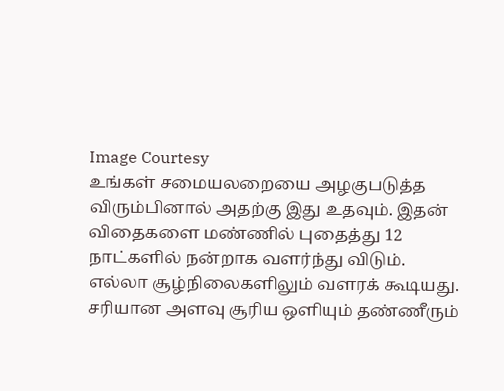Image Courtesy
உங்கள் சமையலறையை அழகுபடுத்த விரும்பினால் அதற்கு இது உதவும். இதன் விதைகளை மண்ணில் புதைத்து 12 நாட்களில் நன்றாக வளர்ந்து விடும். எல்லா சூழ்நிலைகளிலும் வளரக் கூடியது. சரியான அளவு சூரிய ஒளியும் தண்ணீரும்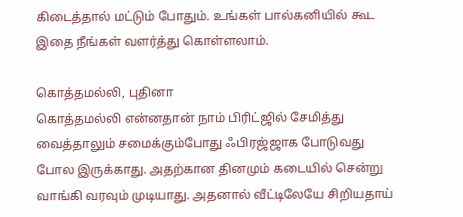கிடைத்தால் மட்டும் போதும். உங்கள் பால்கனியில் கூட இதை நீங்கள் வளர்த்து கொள்ளலாம்.

கொத்தமல்லி, புதினா
கொத்தமல்லி என்னதான் நாம் பிரிட்ஜில் சேமித்து வைத்தாலும் சமைக்கும்போது ஃபிரஜ்ஜாக போடுவது போல இருக்காது. அதற்கான தினமும் கடையில் சென்று வாங்கி வரவும் முடியாது. அதனால் வீட்டிலேயே சிறியதாய்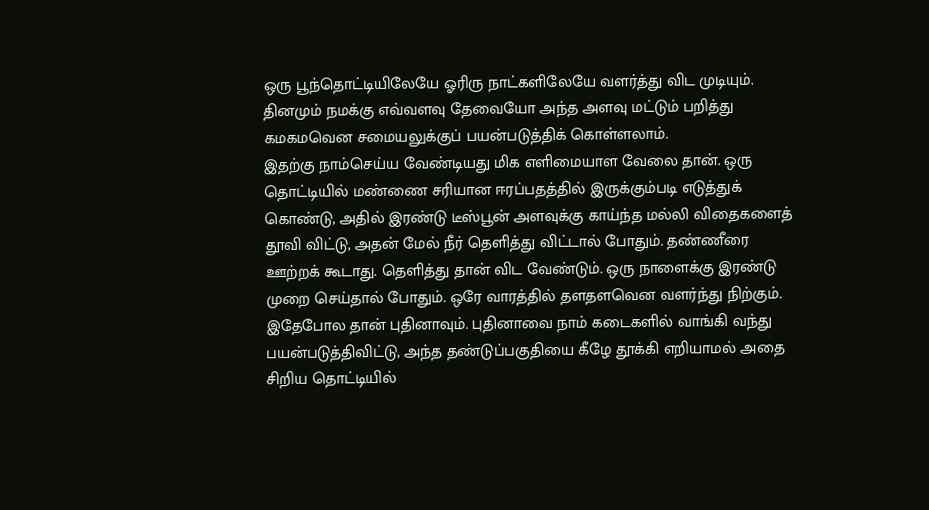ஒரு பூந்தொட்டியிலேயே ஓரிரு நாட்களிலேயே வளர்த்து விட முடியும். தினமும் நமக்கு எவ்வளவு தேவையோ அந்த அளவு மட்டும் பறித்து கமகமவென சமையலுக்குப் பயன்படுத்திக் கொள்ளலாம்.
இதற்கு நாம்செய்ய வேண்டியது மிக எளிமையாள வேலை தான். ஒரு தொட்டியில் மண்ணை சரியான ஈரப்பதத்தில் இருக்கும்படி எடுத்துக் கொண்டு, அதில் இரண்டு டீஸ்பூன் அளவுக்கு காய்ந்த மல்லி விதைகளைத் தூவி விட்டு, அதன் மேல் நீர் தெளித்து விட்டால் போதும். தண்ணீரை ஊற்றக் கூடாது. தெளித்து தான் விட வேண்டும். ஒரு நாளைக்கு இரண்டு முறை செய்தால் போதும். ஒரே வாரத்தில் தளதளவென வளர்ந்து நிற்கும்.
இதேபோல தான் புதினாவும். புதினாவை நாம் கடைகளில் வாங்கி வந்து பயன்படுத்திவிட்டு, அந்த தண்டுப்பகுதியை கீழே தூக்கி எறியாமல் அதை சிறிய தொட்டியில்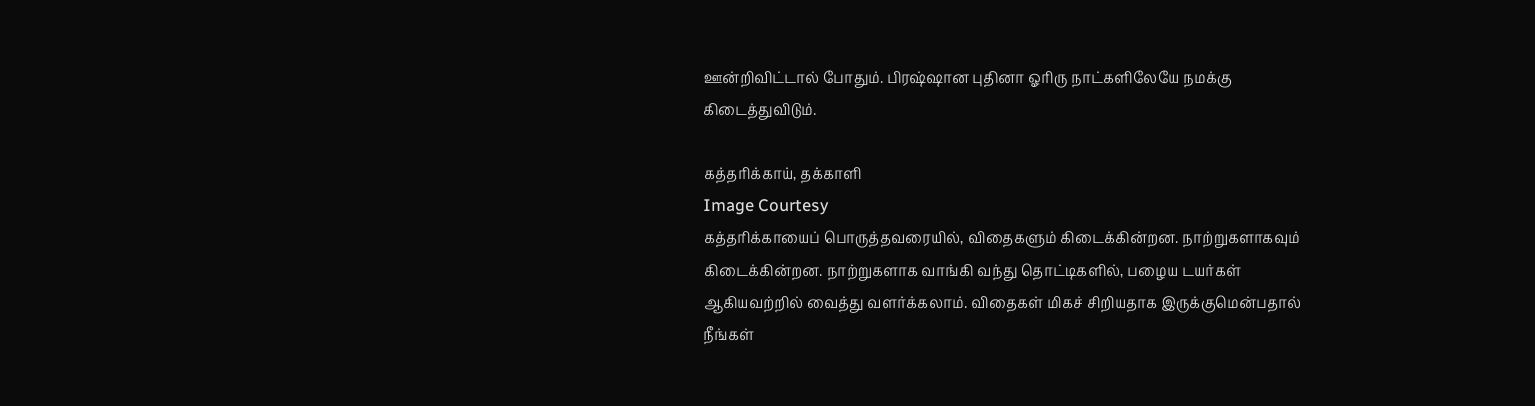ஊன்றிவிட்டால் போதும். பிரஷ்ஷான புதினா ஓரிரு நாட்களிலேயே நமக்கு கிடைத்துவிடும்.

கத்தரிக்காய், தக்காளி
Image Courtesy
கத்தரிக்காயைப் பொருத்தவரையில், விதைகளும் கிடைக்கின்றன. நாற்றுகளாகவும் கிடைக்கின்றன. நாற்றுகளாக வாங்கி வந்து தொட்டிகளில், பழைய டயர்கள் ஆகியவற்றில் வைத்து வளர்க்கலாம். விதைகள் மிகச் சிறியதாக இருக்குமென்பதால் நீங்கள்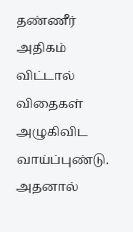தண்ணீர் அதிகம் விட்டால் விதைகள் அழுகிவிட வாய்ப்புண்டு. அதனால்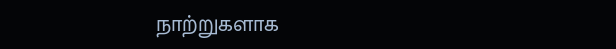நாற்றுகளாக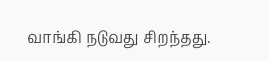வாங்கி நடுவது சிறந்தது.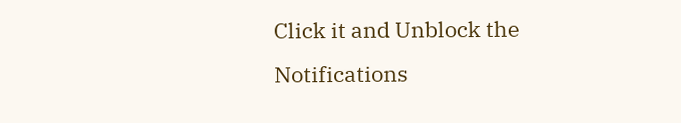Click it and Unblock the Notifications